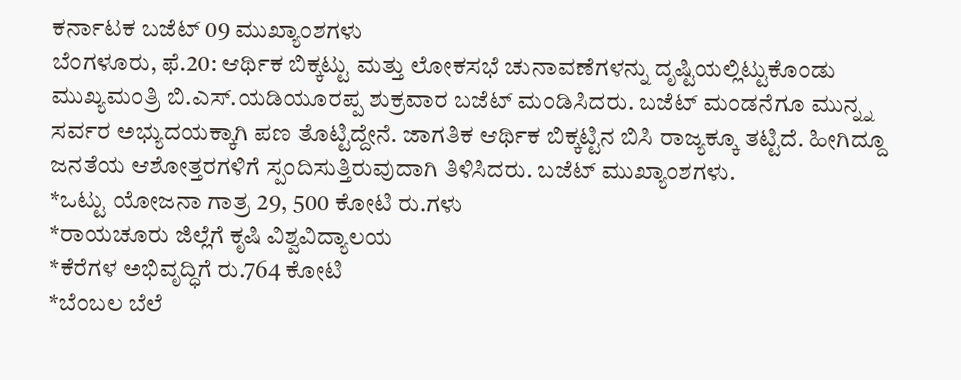ಕರ್ನಾಟಕ ಬಜೆಟ್ 09 ಮುಖ್ಯಾಂಶಗಳು
ಬೆಂಗಳೂರು, ಫೆ.20: ಆರ್ಥಿಕ ಬಿಕ್ಕಟ್ಟು ಮತ್ತು ಲೋಕಸಭೆ ಚುನಾವಣೆಗಳನ್ನು ದೃಷ್ಟಿಯಲ್ಲಿಟ್ಟುಕೊಂಡು ಮುಖ್ಯಮಂತ್ರಿ ಬಿ.ಎಸ್.ಯಡಿಯೂರಪ್ಪ ಶುಕ್ರವಾರ ಬಜೆಟ್ ಮಂಡಿಸಿದರು. ಬಜೆಟ್ ಮಂಡನೆಗೂ ಮುನ್ನ್ನ ಸರ್ವರ ಅಭ್ಯುದಯಕ್ಕಾಗಿ ಪಣ ತೊಟ್ಟಿದ್ದೇನೆ. ಜಾಗತಿಕ ಆರ್ಥಿಕ ಬಿಕ್ಕಟ್ಟಿನ ಬಿಸಿ ರಾಜ್ಯಕ್ಕೂ ತಟ್ಟಿದೆ. ಹೀಗಿದ್ದೂ ಜನತೆಯ ಆಶೋತ್ತರಗಳಿಗೆ ಸ್ಪಂದಿಸುತ್ತಿರುವುದಾಗಿ ತಿಳಿಸಿದರು. ಬಜೆಟ್ ಮುಖ್ಯಾಂಶಗಳು.
*ಒಟ್ಟು ಯೋಜನಾ ಗಾತ್ರ 29, 500 ಕೋಟಿ ರು.ಗಳು
*ರಾಯಚೂರು ಜಿಲ್ಲೆಗೆ ಕೃಷಿ ವಿಶ್ವವಿದ್ಯಾಲಯ
*ಕೆರೆಗಳ ಅಭಿವೃದ್ಧಿಗೆ ರು.764 ಕೋಟಿ
*ಬೆಂಬಲ ಬೆಲೆ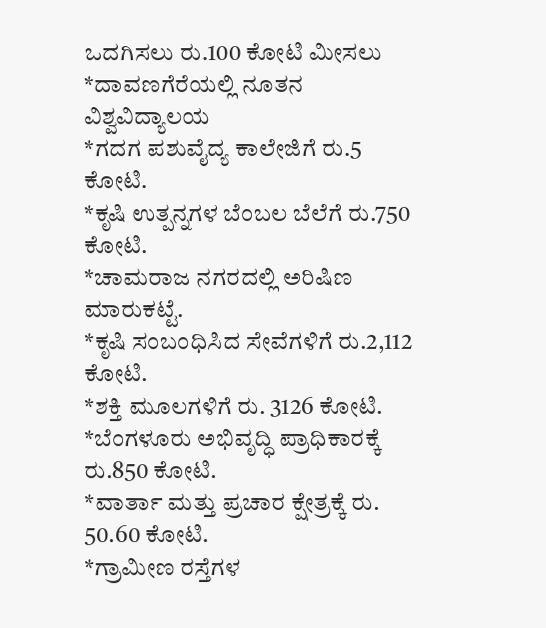ಒದಗಿಸಲು ರು.100 ಕೋಟಿ ಮೀಸಲು
*ದಾವಣಗೆರೆಯಲ್ಲಿ ನೂತನ ವಿಶ್ವವಿದ್ಯಾಲಯ
*ಗದಗ ಪಶುವೈದ್ಯ ಕಾಲೇಜಿಗೆ ರು.5 ಕೋಟಿ.
*ಕೃಷಿ ಉತ್ಪನ್ನಗಳ ಬೆಂಬಲ ಬೆಲೆಗೆ ರು.750 ಕೋಟಿ.
*ಚಾಮರಾಜ ನಗರದಲ್ಲಿ ಅರಿಷಿಣ ಮಾರುಕಟ್ಟೆ.
*ಕೃಷಿ ಸಂಬಂಧಿಸಿದ ಸೇವೆಗಳಿಗೆ ರು.2,112 ಕೋಟಿ.
*ಶಕ್ತಿ ಮೂಲಗಳಿಗೆ ರು. 3126 ಕೋಟಿ.
*ಬೆಂಗಳೂರು ಅಭಿವೃದ್ಧಿ ಪ್ರಾಧಿಕಾರಕ್ಕೆ ರು.850 ಕೋಟಿ.
*ವಾರ್ತಾ ಮತ್ತು ಪ್ರಚಾರ ಕ್ಷೇತ್ರಕ್ಕೆ ರು. 50.60 ಕೋಟಿ.
*ಗ್ರಾಮೀಣ ರಸ್ತೆಗಳ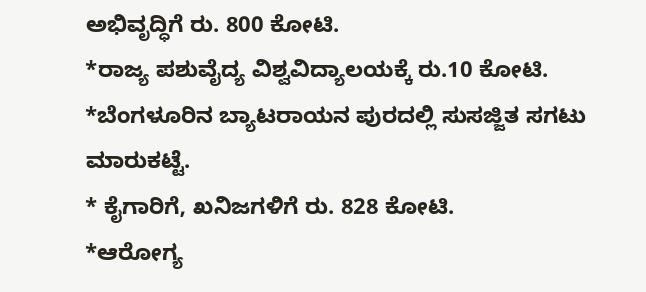ಅಭಿವೃದ್ಧಿಗೆ ರು. 800 ಕೋಟಿ.
*ರಾಜ್ಯ ಪಶುವೈದ್ಯ ವಿಶ್ವವಿದ್ಯಾಲಯಕ್ಕೆ ರು.10 ಕೋಟಿ.
*ಬೆಂಗಳೂರಿನ ಬ್ಯಾಟರಾಯನ ಪುರದಲ್ಲಿ ಸುಸಜ್ಜಿತ ಸಗಟು ಮಾರುಕಟ್ಟೆ.
* ಕೈಗಾರಿಗೆ, ಖನಿಜಗಳಿಗೆ ರು. 828 ಕೋಟಿ.
*ಆರೋಗ್ಯ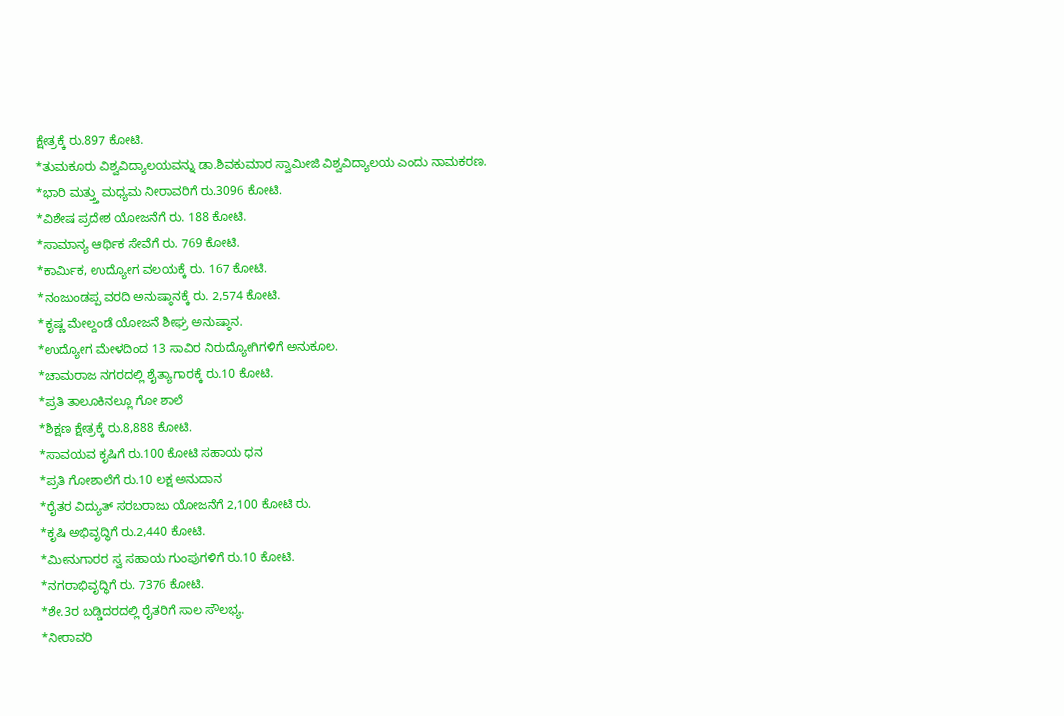ಕ್ಷೇತ್ರಕ್ಕೆ ರು.897 ಕೋಟಿ.
*ತುಮಕೂರು ವಿಶ್ವವಿದ್ಯಾಲಯವನ್ನು ಡಾ.ಶಿವಕುಮಾರ ಸ್ವಾಮೀಜಿ ವಿಶ್ವವಿದ್ಯಾಲಯ ಎಂದು ನಾಮಕರಣ.
*ಭಾರಿ ಮತ್ತ್ತು ಮಧ್ಯಮ ನೀರಾವರಿಗೆ ರು.3096 ಕೋಟಿ.
*ವಿಶೇಷ ಪ್ರದೇಶ ಯೋಜನೆಗೆ ರು. 188 ಕೋಟಿ.
*ಸಾಮಾನ್ಯ ಆರ್ಥಿಕ ಸೇವೆಗೆ ರು. 769 ಕೋಟಿ.
*ಕಾರ್ಮಿಕ, ಉದ್ಯೋಗ ವಲಯಕ್ಕೆ ರು. 167 ಕೋಟಿ.
*ನಂಜುಂಡಪ್ಪ ವರದಿ ಅನುಷ್ಠಾನಕ್ಕೆ ರು. 2,574 ಕೋಟಿ.
*ಕೃಷ್ಣ ಮೇಲ್ದಂಡೆ ಯೋಜನೆ ಶೀಘ್ರ ಅನುಷ್ಠಾನ.
*ಉದ್ಯೋಗ ಮೇಳದಿಂದ 13 ಸಾವಿರ ನಿರುದ್ಯೋಗಿಗಳಿಗೆ ಅನುಕೂಲ.
*ಚಾಮರಾಜ ನಗರದಲ್ಲಿ ಶೈತ್ಯಾಗಾರಕ್ಕೆ ರು.10 ಕೋಟಿ.
*ಪ್ರತಿ ತಾಲೂಕಿನಲ್ಲೂ ಗೋ ಶಾಲೆ
*ಶಿಕ್ಷಣ ಕ್ಷೇತ್ರಕ್ಕೆ ರು.8,888 ಕೋಟಿ.
*ಸಾವಯವ ಕೃಷಿಗೆ ರು.100 ಕೋಟಿ ಸಹಾಯ ಧನ
*ಪ್ರತಿ ಗೋಶಾಲೆಗೆ ರು.10 ಲಕ್ಷ ಅನುದಾನ
*ರೈತರ ವಿದ್ಯುತ್ ಸರಬರಾಜು ಯೋಜನೆಗೆ 2,100 ಕೋಟಿ ರು.
*ಕೃಷಿ ಅಭಿವೃದ್ಧಿಗೆ ರು.2,440 ಕೋಟಿ.
*ಮೀನುಗಾರರ ಸ್ವ ಸಹಾಯ ಗುಂಪುಗಳಿಗೆ ರು.10 ಕೋಟಿ.
*ನಗರಾಭಿವೃದ್ಧಿಗೆ ರು. 7376 ಕೋಟಿ.
*ಶೇ.3ರ ಬಡ್ಡಿದರದಲ್ಲಿ ರೈತರಿಗೆ ಸಾಲ ಸೌಲಭ್ಯ.
*ನೀರಾವರಿ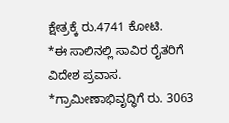ಕ್ಷೇತ್ರಕ್ಕೆ ರು.4741 ಕೋಟಿ.
*ಈ ಸಾಲಿನಲ್ಲಿ ಸಾವಿರ ರೈತರಿಗೆ ವಿದೇಶ ಪ್ರವಾಸ.
*ಗ್ರಾಮೀಣಾಭಿವೃದ್ಧಿಗೆ ರು. 3063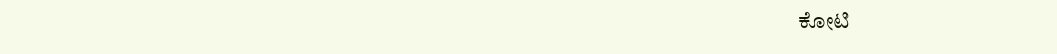ಕೋಟಿ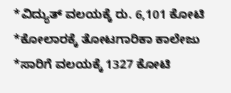*ವಿದ್ಯುತ್ ವಲಯಕ್ಕೆ ರು. 6,101 ಕೋಟಿ
*ಕೋಲಾರಕ್ಕೆ ತೋಟಗಾರಿಕಾ ಕಾಲೇಜು
*ಸಾರಿಗೆ ವಲಯಕ್ಕೆ 1327 ಕೋಟಿ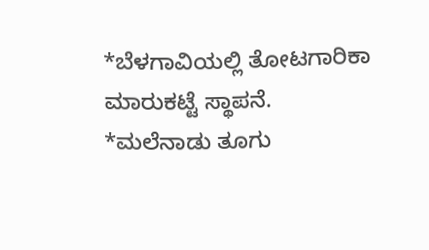*ಬೆಳಗಾವಿಯಲ್ಲಿ ತೋಟಗಾರಿಕಾ ಮಾರುಕಟ್ಟೆ ಸ್ಥಾಪನೆ.
*ಮಲೆನಾಡು ತೂಗು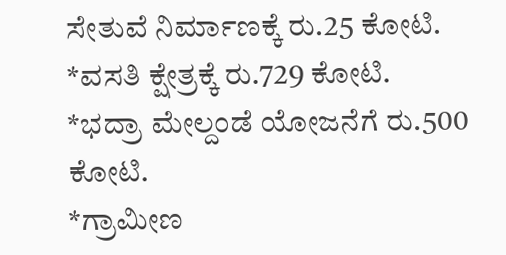ಸೇತುವೆ ನಿರ್ಮಾಣಕ್ಕೆ ರು.25 ಕೋಟಿ.
*ವಸತಿ ಕ್ಷೇತ್ರಕ್ಕೆ ರು.729 ಕೋಟಿ.
*ಭದ್ರಾ ಮೇಲ್ದಂಡೆ ಯೋಜನೆಗೆ ರು.500 ಕೋಟಿ.
*ಗ್ರಾಮೀಣ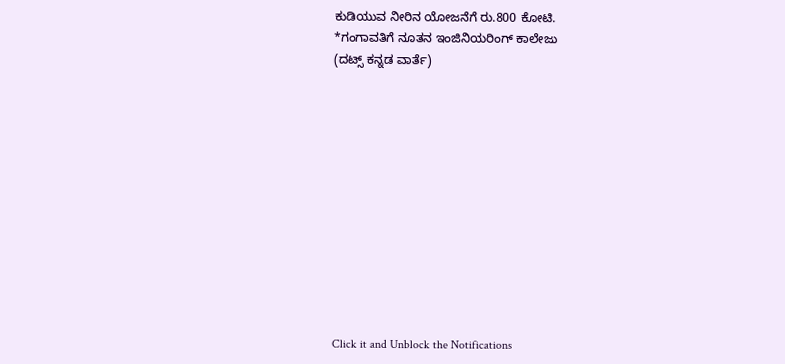ಕುಡಿಯುವ ನೀರಿನ ಯೋಜನೆಗೆ ರು.800 ಕೋಟಿ.
*ಗಂಗಾವತಿಗೆ ನೂತನ ಇಂಜಿನಿಯರಿಂಗ್ ಕಾಲೇಜು
(ದಟ್ಸ್ ಕನ್ನಡ ವಾರ್ತೆ)












Click it and Unblock the Notifications